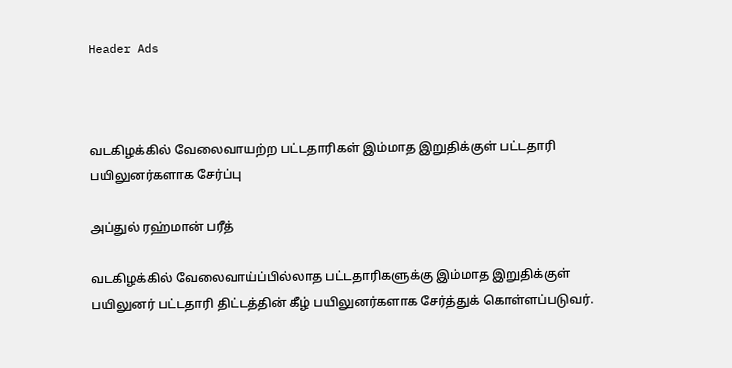Header Ads



வடகிழக்கில் வேலைவாயற்ற பட்டதாரிகள் இம்மாத இறுதிக்குள் பட்டதாரி பயிலுனர்களாக சேர்ப்பு

அப்துல் ரஹ்மான் பரீத்

வடகிழக்கில் வேலைவாய்ப்பில்லாத பட்டதாரிகளுக்கு இம்மாத இறுதிக்குள் பயிலுனர் பட்டதாரி திட்டத்தின் கீழ் பயிலுனர்களாக சேர்த்துக் கொள்ளப்படுவர்.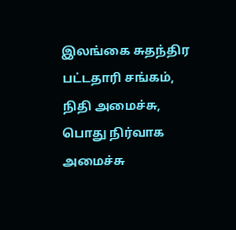இலங்கை சுதந்திர பட்டதாரி சங்கம், நிதி அமைச்சு, பொது நிர்வாக அமைச்சு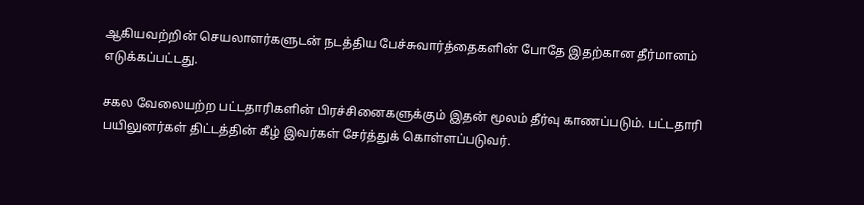ஆகியவற்றின் செயலாளர்களுடன் நடத்திய பேச்சுவார்த்தைகளின் போதே இதற்கான தீர்மானம் எடுக்கப்பட்டது.

சகல வேலையற்ற பட்டதாரிகளின் பிரச்சினைகளுக்கும் இதன் மூலம் தீர்வு காணப்படும். பட்டதாரி பயிலுனர்கள் திட்டத்தின் கீழ் இவர்கள் சேர்த்துக் கொள்ளப்படுவர்.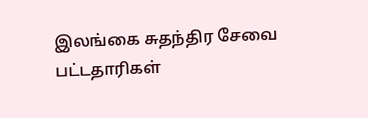இலங்கை சுதந்திர சேவை பட்டதாரிகள்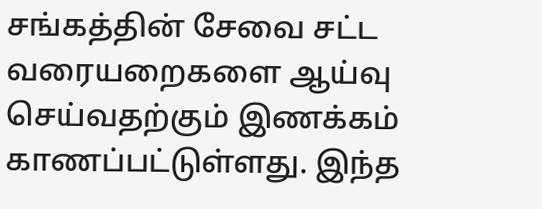சங்கத்தின் சேவை சட்ட வரையறைகளை ஆய்வு செய்வதற்கும் இணக்கம் காணப்பட்டுள்ளது. இந்த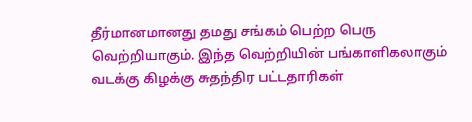தீர்மானமானது தமது சங்கம் பெற்ற பெரு வெற்றியாகும். இந்த வெற்றியின் பங்காளிகலாகும் வடக்கு கிழக்கு சுதந்திர பட்டதாரிகள்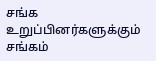சங்க உறுப்பினர்களுக்கும் சங்கம்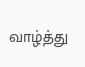வாழ்த்து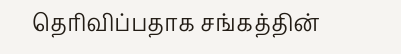தெரிவிப்பதாக சங்கத்தின்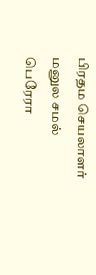பிரதம செயலாளர் மனுல சமல் பெரேரா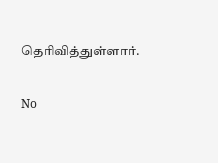தெரிவித்துள்ளார்.

No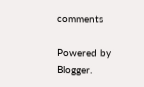comments

Powered by Blogger.